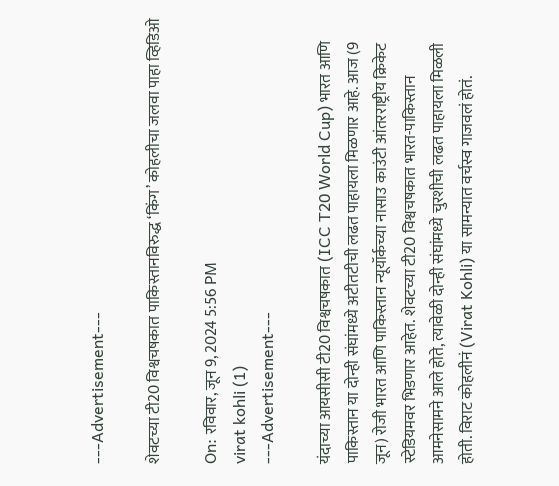---Advertisement---

शेवटच्या टी20 विश्वचषकात पाकिस्तानविरुद्ध ‘किंग’ कोहलीचा जलवा पाहा व्हिडिओ

On: रविवार, जून 9, 2024 5:56 PM
virat kohli (1)
---Advertisement---

यंदाच्या आयसीसी टी20 विश्वचषकात (ICC T20 World Cup) भारत आणि पाकिस्तान या दोन्ही संघांमध्ये अटीतटीची लढत पाहायला मिळणार आहे. आज (9 जून) रोजी भारत आणि पाकिस्तान न्यूयॉर्कच्या नासाउ काउंटी आंतरराष्ट्रीय क्रिकेट स्टेडियमवर भिडणार आहेत. शेवटच्या टी20 विश्वचषकात भारत-पाकिस्तान आमनेसामने आले होते, त्यावेळी दोन्ही संघांमध्ये चुरशीची लढत पाहायला मिळली होती. विराट कोहलीनं (Virat Kohli) या सामन्यात वर्चस्व गाजवलं होतं.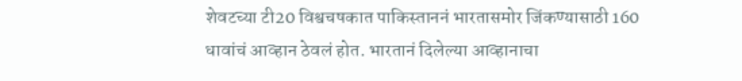शेवटच्या टी20 विश्वचषकात पाकिस्ताननं भारतासमोर जिंकण्यासाठी 160 धावांचं आव्हान ठेवलं होत. भारतानं दिलेल्या आव्हानाचा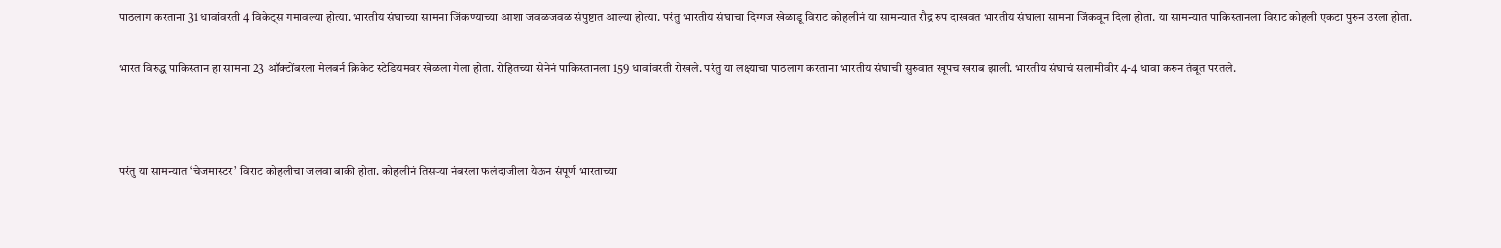पाठलाग करताना 31 धावांवरती 4 विकेट्स गमावल्या होत्या. भारतीय संघाच्या सामना जिंकण्याच्या आशा जवळजवळ संपुष्टात आल्या होत्या. परंतु भारतीय संघाचा दिग्गज खेळाडू विराट कोहलीनं या सामन्यात रौद्र रुप दाखवत भारतीय संघाला सामना जिंकवून दिला होता. या सामन्यात पाकिस्तानला विराट कोहली एकटा पुरुन उरला होता.

भारत विरुद्ध पाकिस्तान हा सामना 23 ऑक्टोंबरला मेलबर्न क्रिकेट स्टेडियमवर खेळला गेला होता. रोहितच्या सेनेनं पाकिस्तानला 159 धावांवरती रोखले. परंतु या लक्ष्याचा पाठलाग करताना भारतीय संघाची सुरुवात खूपच खराब झाली. भारतीय संघाचं सलामीवीर 4-4 धावा करुन तंबूत परतले.



परंतु या सामन्यात ‘चेजमास्टर’ विराट कोहलीचा जलवा बाकी होता. कोहलीनं तिसऱ्या नंबरला फलंदाजीला येऊन संपूर्ण भारताच्या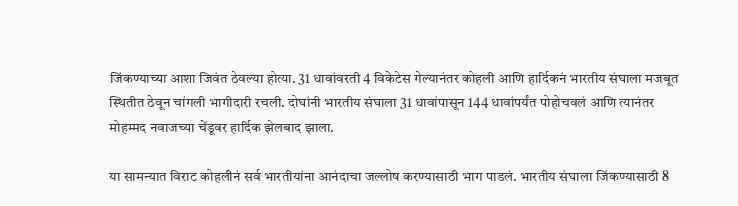जिंकण्याच्या आशा जिवंत ठेवल्या होत्या. 31 धावांवरती 4 विकेटेस गेल्यानंतर कोहली आणि हार्दिकनं भारतीय संघाला मजबूत स्थितीत ठेवून चांगली भागीदारी रचली. दोघांनी भारतीय संघाला 31 धावांपासून 144 धावांपर्यंत पोहोचवलं आणि त्यानंतर मोहम्मद नवाजच्या चेंडूवर हार्दिक झेलबाद झाला.

या सामन्यात विराट कोहलीनं सर्व भारतीयांना आनंदाचा जल्लोष करण्यासाठी भाग पाडलं. भारतीय संघाला जिंकण्यासाठी 8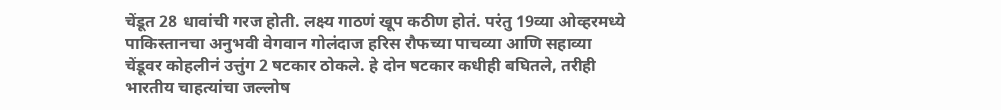चेंडूत 28 धावांची गरज होती. लक्ष्य गाठणं खूप कठीण होतं. परंतु 19व्या ओव्हरमध्ये पाकिस्तानचा अनुभवी वेगवान गोलंदाज हरिस रौफच्या पाचव्या आणि सहाव्या चेंडूवर कोहलीनं उत्तुंग 2 षटकार ठोकले. हे दोन षटकार कधीही बघितले, तरीही भारतीय चाहत्यांचा जल्लोष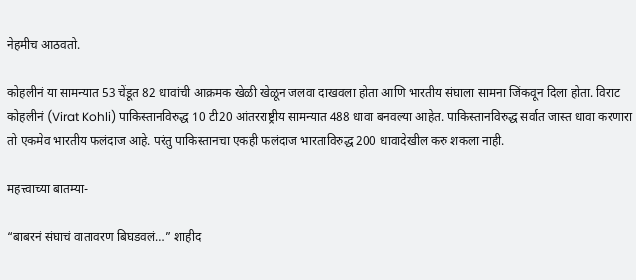नेहमीच आठवतो.

कोहलीनं या सामन्यात 53 चेंडूत 82 धावांची आक्रमक खेळी खेळून जलवा दाखवला होता आणि भारतीय संघाला सामना जिंकवून दिला होता. विराट कोहलीनं (Virat Kohli) पाकिस्तानविरुद्ध 10 टी20 आंतरराष्ट्रीय सामन्यात 488 धावा बनवल्या आहेत. पाकिस्तानविरुद्ध सर्वात जास्त धावा करणारा तो एकमेव भारतीय फलंदाज आहे. परंतु पाकिस्तानचा एकही फलंदाज भारताविरुद्ध 200 धावादेखील करु शकला नाही.

महत्त्वाच्या बातम्या-

“बाबरनं संघाचं वातावरण बिघडवलं…” शाहीद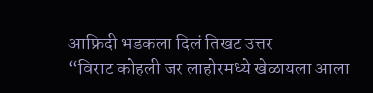आफ्रिदी भडकला दिलं तिखट उत्तर
“विराट कोहली जर लाहोरमध्ये खेळायला आला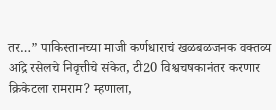तर…” पाकिस्तानच्या माजी कर्णधाराचं खळबळजनक वक्तव्य
आंद्रे रसेलचे निवृत्तीचे संकेत, टी20 विश्वचषकानंतर करणार क्रिकेटला रामराम? म्हणाला,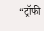“ट्रॉफी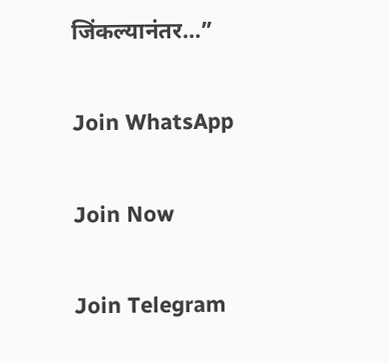जिंकल्यानंतर…”

Join WhatsApp

Join Now

Join Telegram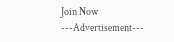Join Now
---Advertisement---